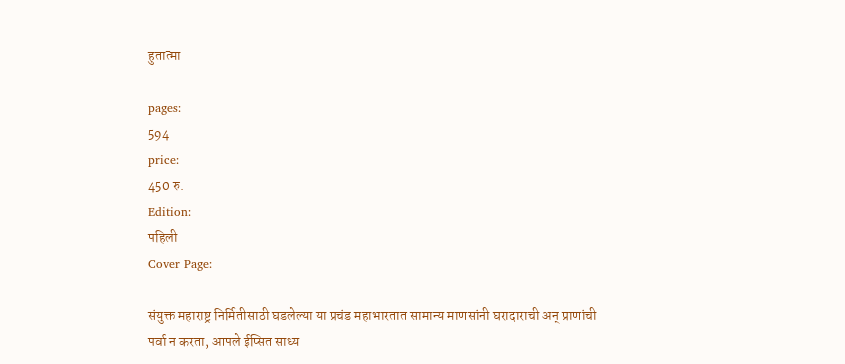हुतात्मा

pages:
594
price:
450 रु.
Edition:
पहिली
Cover Page:

संयुक्त महाराष्ट्र निर्मितीसाठी घडलेल्या या प्रचंड महाभारतात सामान्य माणसांनी घरादाराची अन्‌ प्राणांची पर्वा न करता, आपले ईप्सित साध्य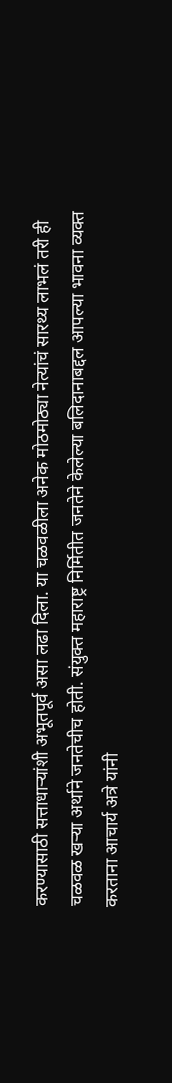करण्यासाठी सत्ताधार्‍यांशी अभूतपूर्व असा लढा दिला. या चळवळीला अनेक मोठमोठ्या नेत्यांचं सारथ्य लाभलं तरी ही चळवळ खर्‍या अर्थाने जनतेचीच होती. संयुक्त महाराष्ट्र निर्मितीत जनतेने केलेल्या बलिदानाबद्दल आपल्या भावना व्यक्त करताना आचार्य अत्रे यांनी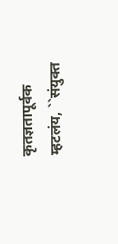कृतज्ञतापूर्वक म्हटलंय, ``संयुक्त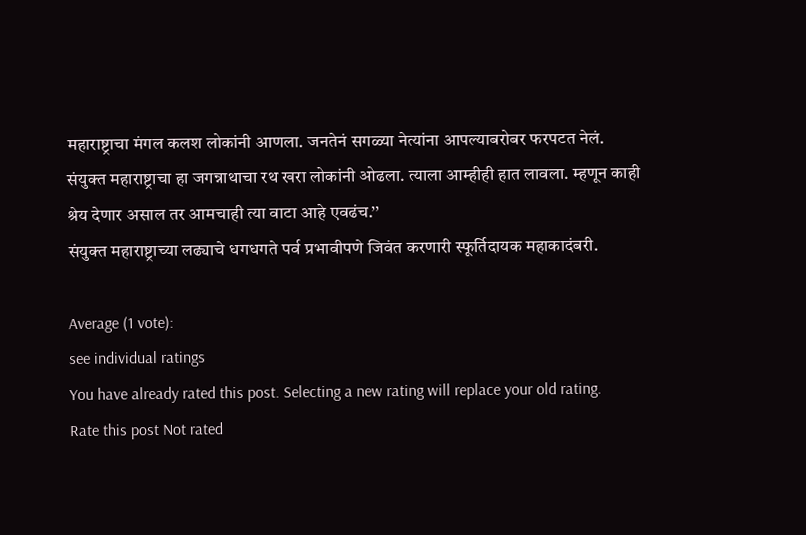महाराष्ट्राचा मंगल कलश लोकांनी आणला. जनतेनं सगळ्या नेत्यांना आपल्याबरोबर फरपटत नेलं. संयुक्त महाराष्ट्राचा हा जगन्नाथाचा रथ खरा लोकांनी ओढला. त्याला आम्हीही हात लावला. म्हणून काही श्रेय देणार असाल तर आमचाही त्या वाटा आहे एवढंच.’’
संयुक्त महाराष्ट्राच्या लढ्याचे धगधगते पर्व प्रभावीपणे जिवंत करणारी स्फूर्तिदायक महाकादंबरी.

Average (1 vote):
see individual ratings
You have already rated this post. Selecting a new rating will replace your old rating.
Rate this post Not rated